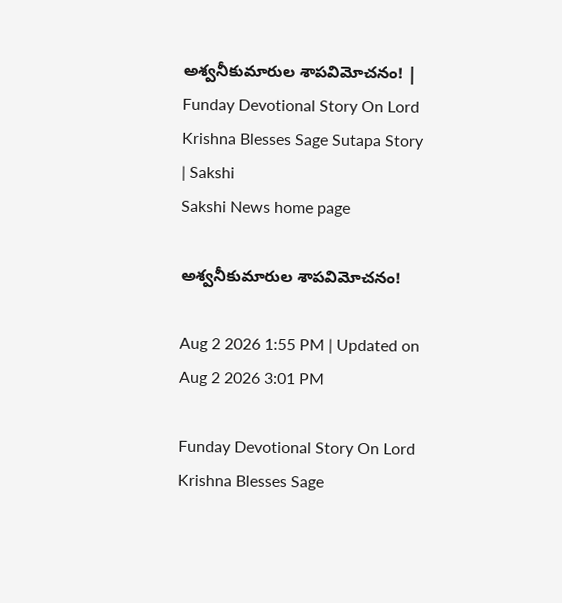అశ్వనీకుమారుల శాపవిమోచనం! | Funday Devotional Story On Lord Krishna Blesses Sage Sutapa Story | Sakshi
Sakshi News home page

అశ్వనీకుమారుల శాపవిమోచనం!

Aug 2 2026 1:55 PM | Updated on Aug 2 2026 3:01 PM

Funday Devotional Story On Lord Krishna Blesses Sage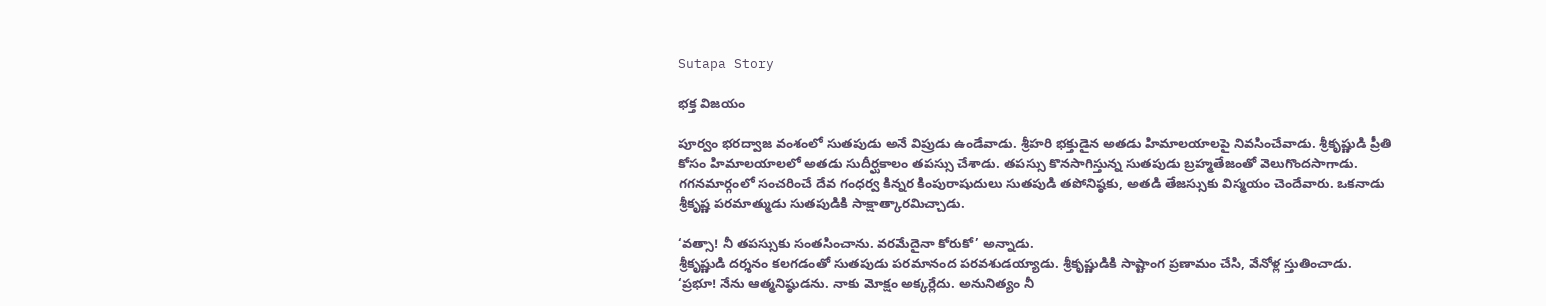Sutapa Story

భక్త విజయం

పూర్వం భరద్వాజ వంశంలో సుతపుడు అనే విప్రుడు ఉండేవాడు. శ్రీహరి భక్తుడైన అతడు హిమాలయాలపై నివసించేవాడు. శ్రీకృష్ణుడి ప్రీతి కోసం హిమాలయాలలో అతడు సుదీర్ఘకాలం తపస్సు చేశాడు. తపస్సు కొనసాగిస్తున్న సుతపుడు బ్రహ్మతేజంతో వెలుగొందసాగాడు. గగనమార్గంలో సంచరించే దేవ గంధర్వ కిన్నర కింపురాషుదులు సుతపుడి తపోనిష్ఠకు, అతడి తేజస్సుకు విస్మయం చెందేవారు. ఒకనాడు శ్రీకృష్ణ పరమాత్ముడు సుతపుడికి సాక్షాత్కారమిచ్చాడు.

‘వత్సా! నీ తపస్సుకు సంతసించాను. వరమేదైనా కోరుకో’ అన్నాడు.
శ్రీకృష్ణుడి దర్శనం కలగడంతో సుతపుడు పరమానంద పరవశుడయ్యాడు. శ్రీకృష్ణుడికి సాష్టాంగ ప్రణామం చేసి, వేనోళ్ల స్తుతించాడు.
‘ప్రభూ! నేను ఆత్మనిష్ఠుడను. నాకు మోక్షం అక్కర్లేదు. అనునిత్యం నీ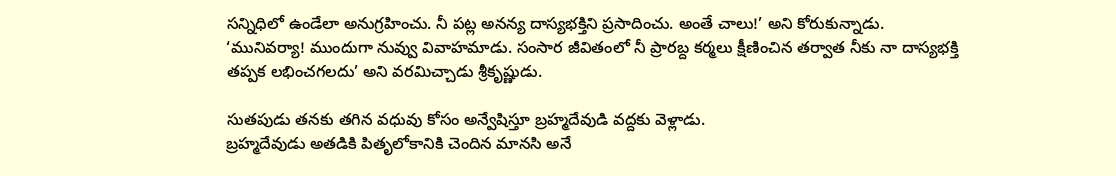సన్నిధిలో ఉండేలా అనుగ్రహించు. నీ పట్ల అనన్య దాస్యభక్తిని ప్రసాదించు. అంతే చాలు!’ అని కోరుకున్నాడు.
‘మునివర్యా! ముందుగా నువ్వు వివాహమాడు. సంసార జీవితంలో నీ ప్రారబ్ద కర్మలు క్షీణించిన తర్వాత నీకు నా దాస్యభక్తి తప్పక లభించగలదు’ అని వరమిచ్చాడు శ్రీకృష్ణుడు.

సుతపుడు తనకు తగిన వధువు కోసం అన్వేషిస్తూ బ్రహ్మదేవుడి వద్దకు వెళ్లాడు.
బ్రహ్మదేవుడు అతడికి పితృలోకానికి చెందిన మానసి అనే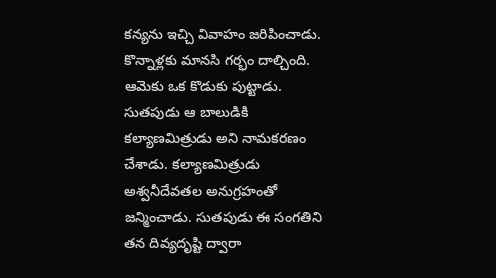కన్యను ఇచ్చి వివాహం జరిపించాడు. కొన్నాళ్లకు మానసి గర్భం దాల్చింది. ఆమెకు ఒక కొడుకు పుట్టాడు. సుతపుడు ఆ బాలుడికి కల్యాణమిత్రుడు అని నామకరణం చేశాడు. కల్యాణమిత్రుడు అశ్వనీదేవతల అనుగ్రహంతో జన్మించాడు. సుతపుడు ఈ సంగతిని తన దివ్యదృష్టి ద్వారా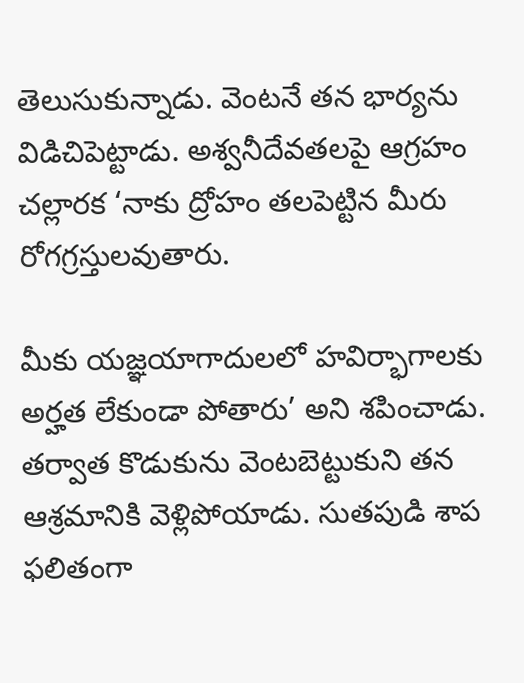తెలుసుకున్నాడు. వెంటనే తన భార్యను విడిచిపెట్టాడు. అశ్వనీదేవతలపై ఆగ్రహం చల్లారక ‘నాకు ద్రోహం తలపెట్టిన మీరు రోగగ్రస్తులవుతారు.

మీకు యజ్ఞయాగాదులలో హవిర్భాగాలకు అర్హత లేకుండా పోతారు’ అని శపించాడు. తర్వాత కొడుకును వెంటబెట్టుకుని తన ఆశ్రమానికి వెళ్లిపోయాడు. సుతపుడి శాప ఫలితంగా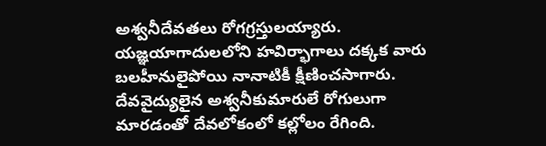అశ్వనీదేవతలు రోగగ్రస్తులయ్యారు. యజ్ఞయాగాదులలోని హవిర్భాగాలు దక్కక వారు బలహీనులైపోయి నానాటికీ క్షీణించసాగారు. దేవవైద్యులైన అశ్వనీకుమారులే రోగులుగా మారడంతో దేవలోకంలో కల్లోలం రేగింది.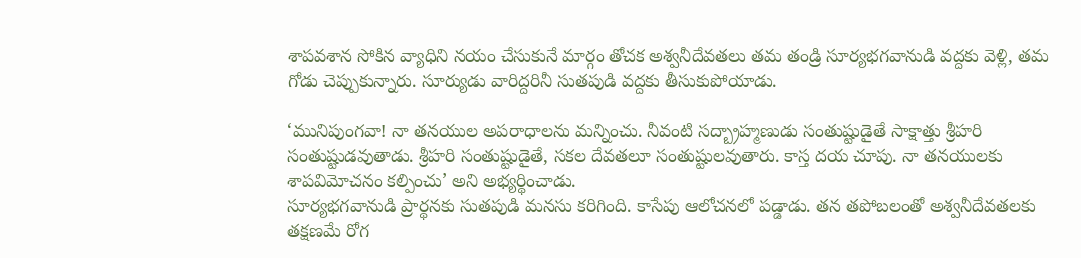శాపవశాన సోకిన వ్యాధిని నయం చేసుకునే మార్గం తోచక అశ్వనీదేవతలు తమ తండ్రి సూర్యభగవానుడి వద్దకు వెళ్లి, తమ గోడు చెప్పుకున్నారు. సూర్యుడు వారిద్దరినీ సుతపుడి వద్దకు తీసుకుపోయాడు.

‘మునిపుంగవా! నా తనయుల అపరాధాలను మన్నించు. నీవంటి సద్బ్రాహ్మణుడు సంతుష్టుడైతే సాక్షాత్తు శ్రీహరి సంతుష్టుడవుతాడు. శ్రీహరి సంతుష్టుడైతే, సకల దేవతలూ సంతుష్టులవుతారు. కాస్త దయ చూపు. నా తనయులకు శాపవిమోచనం కల్పించు’ అని అభ్యర్థించాడు.
సూర్యభగవానుడి ప్రార్థనకు సుతపుడి మనసు కరిగింది. కాసేపు ఆలోచనలో పడ్డాడు. తన తపోబలంతో అశ్వనీదేవతలకు తక్షణమే రోగ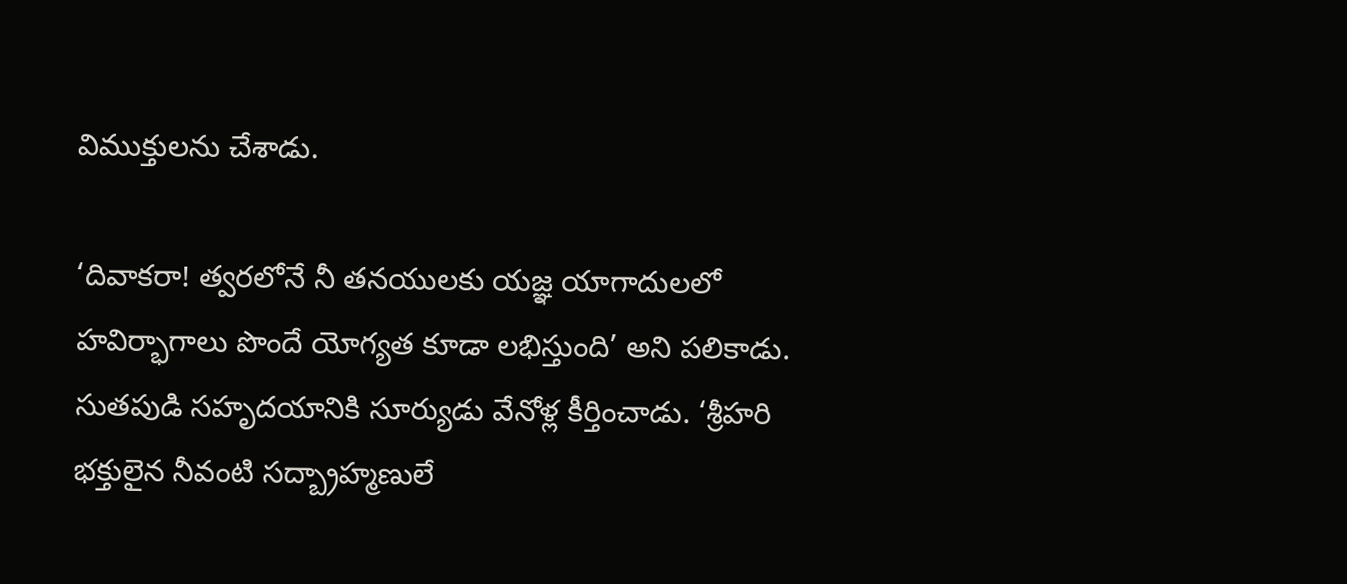విముక్తులను చేశాడు.

‘దివాకరా! త్వరలోనే నీ తనయులకు యజ్ఞ యాగాదులలో హవిర్భాగాలు పొందే యోగ్యత కూడా లభిస్తుంది’ అని పలికాడు.
సుతపుడి సహృదయానికి సూర్యుడు వేనోళ్ల కీర్తించాడు. ‘శ్రీహరి భక్తులైన నీవంటి సద్బ్రాహ్మణులే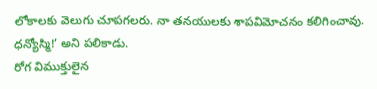లోకాలకు వెలుగు చూపగలరు. నా తనయులకు శాపవిమోచనం కలిగించావు. ధన్యోస్మి!’ అని పలికాడు.
రోగ విముక్తులైన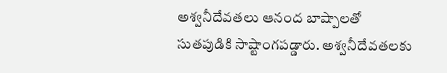అశ్వనీదేవతలు ఆనంద బాష్పాలతో సుతపుడికి సాష్టాంగపడ్డారు. అశ్వనీదేవతలకు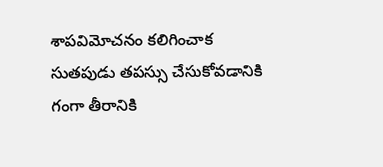శాపవిమోచనం కలిగించాక సుతపుడు తపస్సు చేసుకోవడానికి గంగా తీరానికి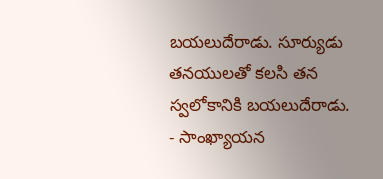బయలుదేరాడు. సూర్యుడు తనయులతో కలసి తన స్వలోకానికి బయలుదేరాడు.
- సాంఖ్యాయన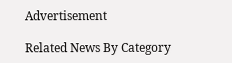Advertisement

Related News By Category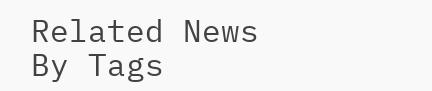Related News By Tags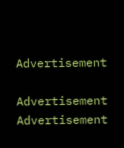Advertisement

Advertisement
Advertisement